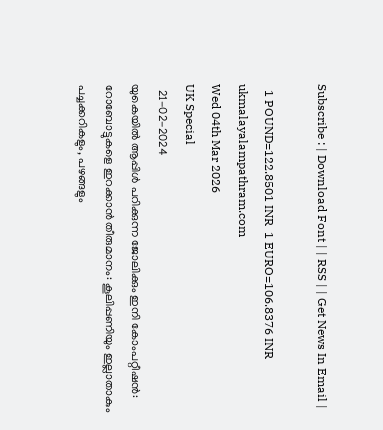Subscribe : | Download Font | | RSS | | Get News In Email |

  1 POUND=122.8501 INR  1 EURO=106.8376 INR
ukmalayalampathram.com
Wed 04th Mar 2026
UK Special
  21-02-2024
യുകെയില്‍ ആപ്പിള്‍ പറിക്കുന്ന ജോലിക്കും ഇനി കോംപറ്റീഷന്‍: റോബോട്ടുകളെ ഇറക്കാന്‍ തീരുമാനം: കൂലിപ്പണിയും ഇല്ലാതാകും
പച്ചക്കറികളും, പഴങ്ങളും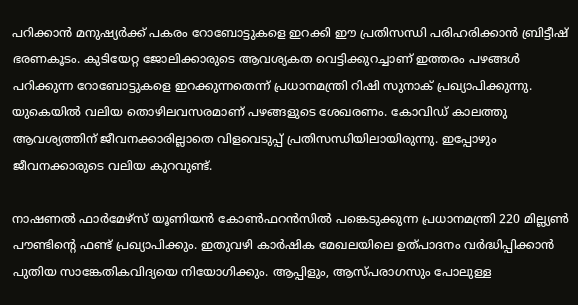പറിക്കാന്‍ മനുഷ്യര്‍ക്ക് പകരം റോബോട്ടുകളെ ഇറക്കി ഈ പ്രതിസന്ധി പരിഹരിക്കാന്‍ ബ്രിട്ടീഷ് ഭരണകൂടം. കുടിയേറ്റ ജോലിക്കാരുടെ ആവശ്യകത വെട്ടിക്കുറച്ചാണ് ഇത്തരം പഴങ്ങള്‍ പറിക്കുന്ന റോബോട്ടുകളെ ഇറക്കുന്നതെന്ന് പ്രധാനമന്ത്രി റിഷി സുനാക് പ്രഖ്യാപിക്കുന്നു. യുകെയില്‍ വലിയ തൊഴിലവസരമാണ് പഴങ്ങളുടെ ശേഖരണം. കോവിഡ് കാലത്തു ആവശ്യത്തിന് ജീവനക്കാരില്ലാതെ വിളവെടുപ്പ് പ്രതിസന്ധിയിലായിരുന്നു. ഇപ്പോഴും ജീവനക്കാരുടെ വലിയ കുറവുണ്ട്.

നാഷണല്‍ ഫാര്‍മേഴ്സ് യൂണിയന്‍ കോണ്‍ഫറന്‍സില്‍ പങ്കെടുക്കുന്ന പ്രധാനമന്ത്രി 220 മില്ല്യണ്‍ പൗണ്ടിന്റെ ഫണ്ട് പ്രഖ്യാപിക്കും. ഇതുവഴി കാര്‍ഷിക മേഖലയിലെ ഉത്പാദനം വര്‍ദ്ധിപ്പിക്കാന്‍ പുതിയ സാങ്കേതികവിദ്യയെ നിയോഗിക്കും. ആപ്പിളും, ആസ്പരാഗസും പോലുള്ള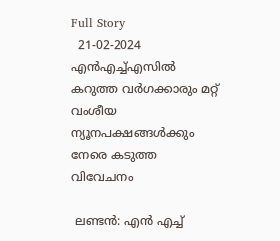Full Story
  21-02-2024
എന്‍എച്ച്എസില്‍ കറുത്ത വര്‍ഗക്കാരും മറ്റ് വംശീയ ന്യൂനപക്ഷങ്ങള്‍ക്കും നേരെ കടുത്ത വിവേചനം

 ലണ്ടന്‍: എന്‍ എച്ച്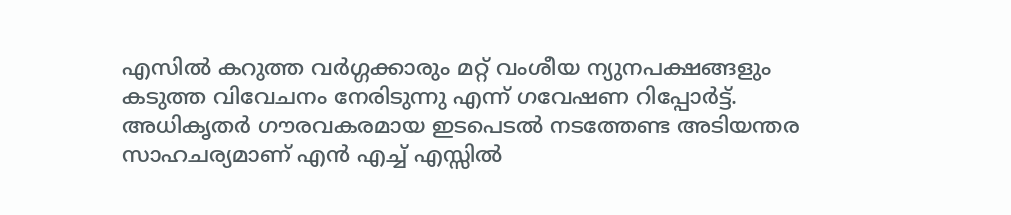എസില്‍ കറുത്ത വര്‍ഗ്ഗക്കാരും മറ്റ് വംശീയ ന്യുനപക്ഷങ്ങളും കടുത്ത വിവേചനം നേരിടുന്നു എന്ന് ഗവേഷണ റിപ്പോര്‍ട്ട്. അധികൃതര്‍ ഗൗരവകരമായ ഇടപെടല്‍ നടത്തേണ്ട അടിയന്തര സാഹചര്യമാണ് എന്‍ എച്ച് എസ്സില്‍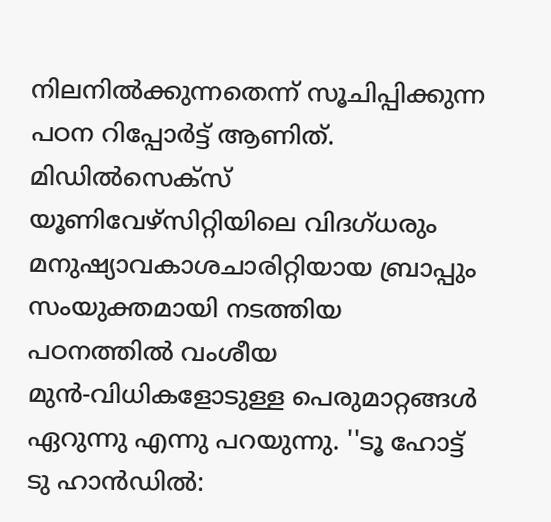നിലനില്‍ക്കുന്നതെന്ന് സൂചിപ്പിക്കുന്ന പഠന റിപ്പോര്‍ട്ട് ആണിത്. മിഡില്‍സെക്‌സ് യൂണിവേഴ്‌സിറ്റിയിലെ വിദഗ്ധരും മനുഷ്യാവകാശചാരിറ്റിയായ ബ്രാപ്പും സംയുക്തമായി നടത്തിയ പഠനത്തില്‍ വംശീയ മുന്‍-വിധികളോടുള്ള പെരുമാറ്റങ്ങള്‍ ഏറുന്നു എന്നു പറയുന്നു. ''ടൂ ഹോട്ട് ടു ഹാന്‍ഡില്‍: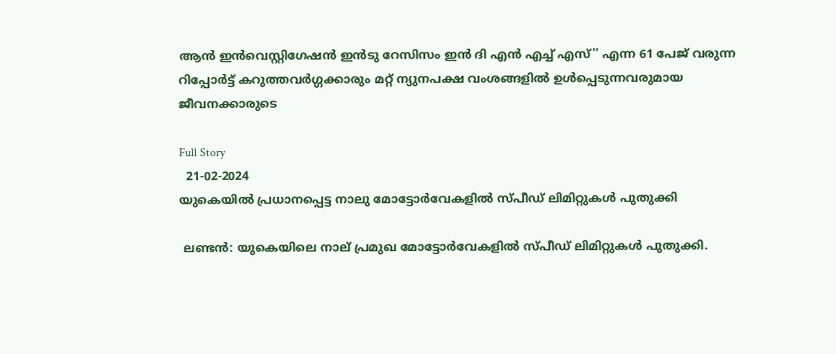ആന്‍ ഇന്‍വെസ്റ്റിഗേഷന്‍ ഇന്‍ടു റേസിസം ഇന്‍ ദി എന്‍ എച്ച് എസ്'' എന്ന 61 പേജ് വരുന്ന റിപ്പോര്‍ട്ട് കറുത്തവര്‍ഗ്ഗക്കാരും മറ്റ് ന്യുനപക്ഷ വംശങ്ങളില്‍ ഉള്‍പ്പെടുന്നവരുമായ ജീവനക്കാരുടെ

Full Story
  21-02-2024
യുകെയില്‍ പ്രധാനപ്പെട്ട നാലു മോട്ടോര്‍വേകളില്‍ സ്പീഡ് ലിമിറ്റുകള്‍ പുതുക്കി

 ലണ്ടന്‍: യുകെയിലെ നാല് പ്രമുഖ മോട്ടോര്‍വേകളില്‍ സ്പീഡ് ലിമിറ്റുകള്‍ പുതുക്കി.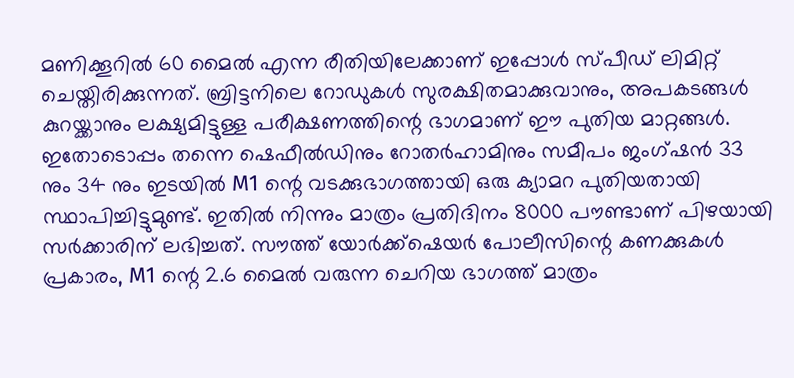മണിക്കൂറില്‍ 60 മൈല്‍ എന്ന രീതിയിലേക്കാണ് ഇപ്പോള്‍ സ്പീഡ് ലിമിറ്റ് ചെയ്തിരിക്കുന്നത്. ബ്രിട്ടനിലെ റോഡുകള്‍ സുരക്ഷിതമാക്കുവാനും, അപകടങ്ങള്‍ കുറയ്ക്കാനും ലക്ഷ്യമിട്ടുള്ള പരീക്ഷണത്തിന്റെ ഭാഗമാണ് ഈ പുതിയ മാറ്റങ്ങള്‍. ഇതോടൊപ്പം തന്നെ ഷെഫീല്‍ഡിനും റോതര്‍ഹാമിനും സമീപം ജംഗ്ഷന്‍ 33 നും 34 നും ഇടയില്‍ M1 ന്റെ വടക്കുഭാഗത്തായി ഒരു ക്യാമറ പുതിയതായി സ്ഥാപിച്ചിട്ടുമുണ്ട്. ഇതില്‍ നിന്നും മാത്രം പ്രതിദിനം 8000 പൗണ്ടാണ് പിഴയായി സര്‍ക്കാരിന് ലഭിച്ചത്. സൗത്ത് യോര്‍ക്ക്‌ഷെയര്‍ പോലീസിന്റെ കണക്കുകള്‍ പ്രകാരം, M1 ന്റെ 2.6 മൈല്‍ വരുന്ന ചെറിയ ഭാഗത്ത് മാത്രം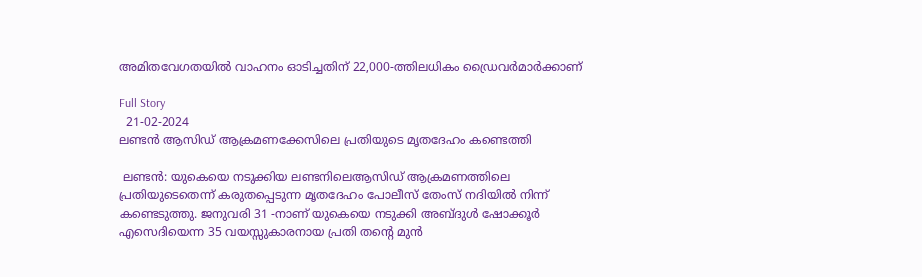അമിതവേഗതയില്‍ വാഹനം ഓടിച്ചതിന് 22,000-ത്തിലധികം ഡ്രൈവര്‍മാര്‍ക്കാണ്

Full Story
  21-02-2024
ലണ്ടന്‍ ആസിഡ് ആക്രമണക്കേസിലെ പ്രതിയുടെ മൃതദേഹം കണ്ടെത്തി

 ലണ്ടന്‍: യുകെയെ നടുക്കിയ ലണ്ടനിലെആസിഡ് ആക്രമണത്തിലെ പ്രതിയുടെതെന്ന് കരുതപ്പെടുന്ന മൃതദേഹം പോലീസ് തേംസ് നദിയില്‍ നിന്ന് കണ്ടെടുത്തു. ജനുവരി 31 -നാണ് യുകെയെ നടുക്കി അബ്ദുള്‍ ഷോക്കൂര്‍ എസെദിയെന്ന 35 വയസ്സുകാരനായ പ്രതി തന്റെ മുന്‍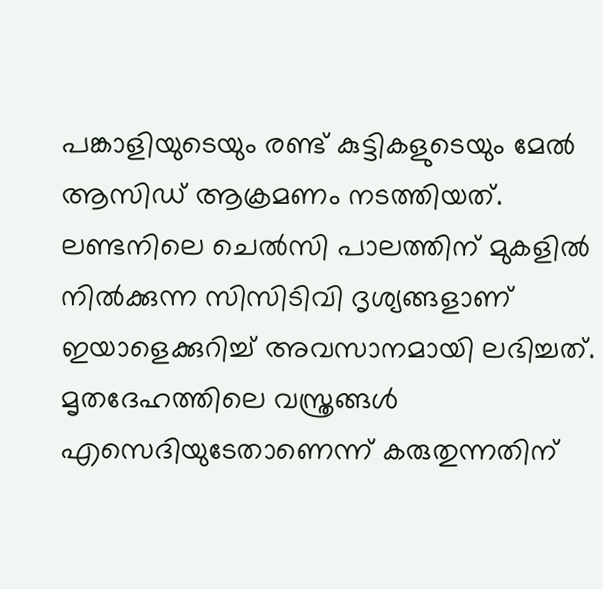പങ്കാളിയുടെയും രണ്ട് കുട്ടികളുടെയും മേല്‍ ആസിഡ് ആക്രമണം നടത്തിയത്. ലണ്ടനിലെ ചെല്‍സി പാലത്തിന് മുകളില്‍ നില്‍ക്കുന്ന സിസിടിവി ദൃശ്യങ്ങളാണ് ഇയാളെക്കുറിച്ച് അവസാനമായി ലഭിച്ചത്. മൃതദേഹത്തിലെ വസ്ത്രങ്ങള്‍ എസെദിയുടേതാണെന്ന് കരുതുന്നതിന്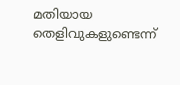മതിയായ തെളിവുകളുണ്ടെന്ന്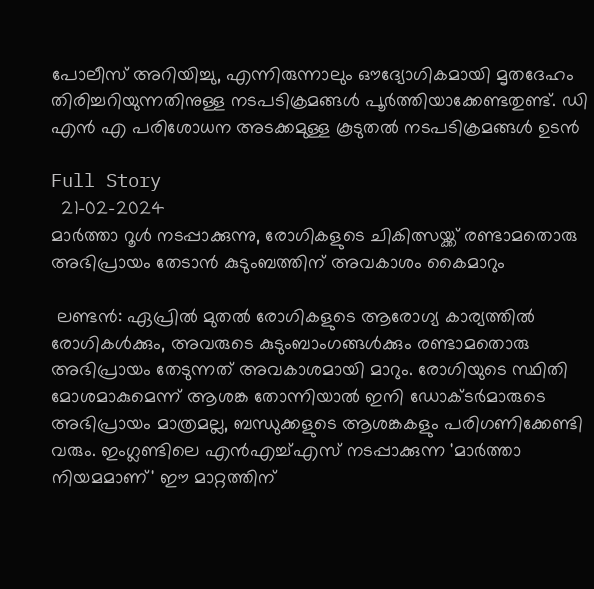പോലീസ് അറിയിച്ചു, എന്നിരുന്നാലും ഔദ്യോഗികമായി മൃതദേഹം തിരിച്ചറിയുന്നതിനുള്ള നടപടിക്രമങ്ങള്‍ പൂര്‍ത്തിയാക്കേണ്ടതുണ്ട്. ഡി എന്‍ എ പരിശോധന അടക്കമുള്ള കൂടുതല്‍ നടപടിക്രമങ്ങള്‍ ഉടന്‍

Full Story
  21-02-2024
മാര്‍ത്താ റൂള്‍ നടപ്പാക്കുന്നു, രോഗികളുടെ ചികിത്സയ്ക്ക് രണ്ടാമതൊരു അഭിപ്രായം തേടാന്‍ കുടുംബത്തിന് അവകാശം കൈമാറും

 ലണ്ടന്‍: ഏപ്രില്‍ മുതല്‍ രോഗികളുടെ ആരോഗ്യ കാര്യത്തില്‍ രോഗികള്‍ക്കും, അവരുടെ കുടുംബാംഗങ്ങള്‍ക്കും രണ്ടാമതൊരു അഭിപ്രായം തേടുന്നത് അവകാശമായി മാറും. രോഗിയുടെ സ്ഥിതി മോശമാകുമെന്ന് ആശങ്ക തോന്നിയാല്‍ ഇനി ഡോക്ടര്‍മാരുടെ അഭിപ്രായം മാത്രമല്ല, ബന്ധുക്കളുടെ ആശങ്കകളും പരിഗണിക്കേണ്ടി വരും. ഇംഗ്ലണ്ടിലെ എന്‍എച്ച്എസ് നടപ്പാക്കുന്ന 'മാര്‍ത്താ നിയമമാണ്' ഈ മാറ്റത്തിന്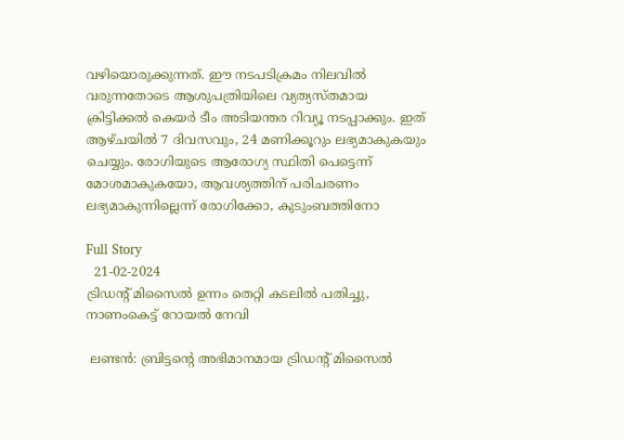വഴിയൊരുക്കുന്നത്. ഈ നടപടിക്രമം നിലവില്‍ വരുന്നതോടെ ആശുപത്രിയിലെ വ്യത്യസ്തമായ ക്രിട്ടിക്കല്‍ കെയര്‍ ടീം അടിയന്തര റിവ്യൂ നടപ്പാക്കും. ഇത് ആഴ്ചയില്‍ 7 ദിവസവും, 24 മണിക്കൂറും ലഭ്യമാകുകയും ചെയ്യും. രോഗിയുടെ ആരോഗ്യ സ്ഥിതി പെട്ടെന്ന് മോശമാകുകയോ, ആവശ്യത്തിന് പരിചരണം ലഭ്യമാകുന്നില്ലെന്ന് രോഗിക്കോ, കുടുംബത്തിനോ

Full Story
  21-02-2024
ട്രിഡന്റ് മിസൈല്‍ ഉന്നം തെറ്റി കടലില്‍ പതിച്ചു, നാണംകെട്ട് റോയല്‍ നേവി

 ലണ്ടന്‍: ബ്രിട്ടന്റെ അഭിമാനമായ ട്രിഡന്റ് മിസൈല്‍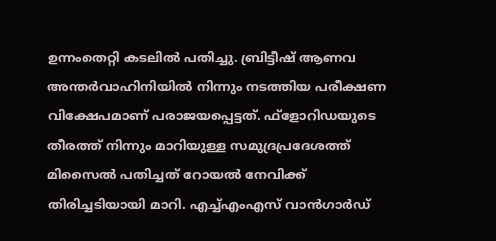ഉന്നംതെറ്റി കടലില്‍ പതിച്ചു. ബ്രിട്ടീഷ് ആണവ അന്തര്‍വാഹിനിയില്‍ നിന്നും നടത്തിയ പരീക്ഷണ വിക്ഷേപമാണ് പരാജയപ്പെട്ടത്. ഫ്ളോറിഡയുടെ തീരത്ത് നിന്നും മാറിയുള്ള സമുദ്രപ്രദേശത്ത് മിസൈല്‍ പതിച്ചത് റോയല്‍ നേവിക്ക് തിരിച്ചടിയായി മാറി. എച്ച്എംഎസ് വാന്‍ഗാര്‍ഡ്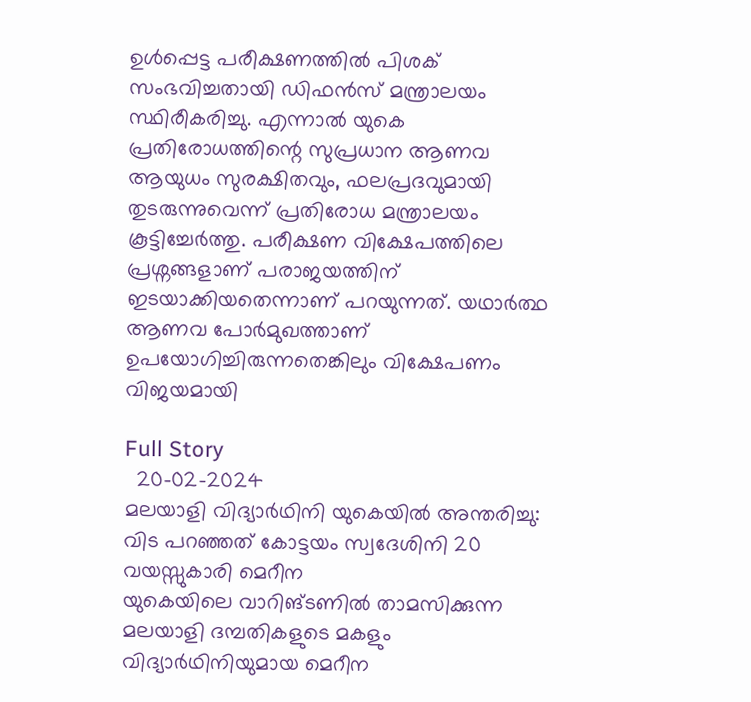ഉള്‍പ്പെട്ട പരീക്ഷണത്തില്‍ പിശക് സംഭവിച്ചതായി ഡിഫന്‍സ് മന്ത്രാലയം സ്ഥിരീകരിച്ചു. എന്നാല്‍ യുകെ പ്രതിരോധത്തിന്റെ സുപ്രധാന ആണവ ആയുധം സുരക്ഷിതവും, ഫലപ്രദവുമായി തുടരുന്നുവെന്ന് പ്രതിരോധ മന്ത്രാലയം കൂട്ടിച്ചേര്‍ത്തു. പരീക്ഷണ വിക്ഷേപത്തിലെ പ്രശ്നങ്ങളാണ് പരാജയത്തിന് ഇടയാക്കിയതെന്നാണ് പറയുന്നത്. യഥാര്‍ത്ഥ ആണവ പോര്‍മുഖത്താണ് ഉപയോഗിച്ചിരുന്നതെങ്കിലും വിക്ഷേപണം വിജയമായി

Full Story
  20-02-2024
മലയാളി വിദ്യാര്‍ഥിനി യുകെയില്‍ അന്തരിച്ചു: വിട പറഞ്ഞത് കോട്ടയം സ്വദേശിനി 20 വയസ്സുകാരി മെറീന
യുകെയിലെ വാറിങ്ടണില്‍ താമസിക്കുന്ന മലയാളി ദമ്പതികളുടെ മകളും വിദ്യാര്‍ഥിനിയുമായ മെറീന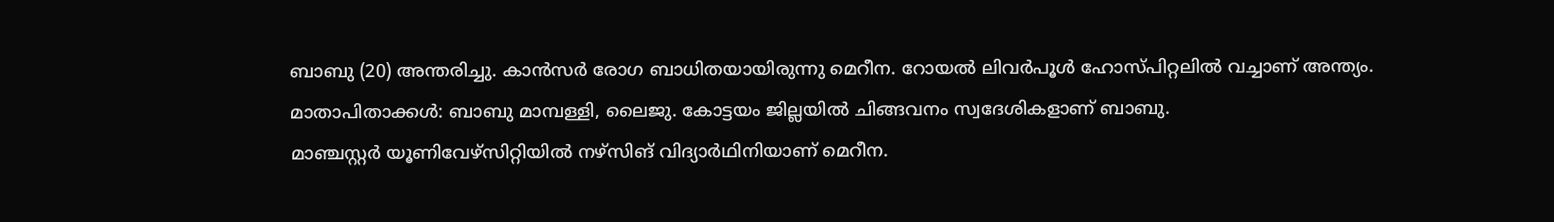ബാബു (20) അന്തരിച്ചു. കാന്‍സര്‍ രോഗ ബാധിതയായിരുന്നു മെറീന. റോയല്‍ ലിവര്‍പൂള്‍ ഹോസ്പിറ്റലില്‍ വച്ചാണ് അന്ത്യം. മാതാപിതാക്കള്‍: ബാബു മാമ്പള്ളി, ലൈജു. കോട്ടയം ജില്ലയില്‍ ചിങ്ങവനം സ്വദേശികളാണ് ബാബു.
മാഞ്ചസ്റ്റര്‍ യൂണിവേഴ്‌സിറ്റിയില്‍ നഴ്‌സിങ് വിദ്യാര്‍ഥിനിയാണ് മെറീന.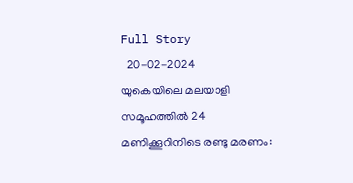Full Story
  20-02-2024
യുകെയിലെ മലയാളി സമൂഹത്തില്‍ 24 മണിക്കൂറിനിടെ രണ്ടു മരണം: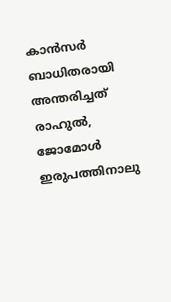കാന്‍സര്‍ ബാധിതരായി അന്തരിച്ചത് രാഹുല്‍, ജോമോള്‍
ഇരുപത്തിനാലു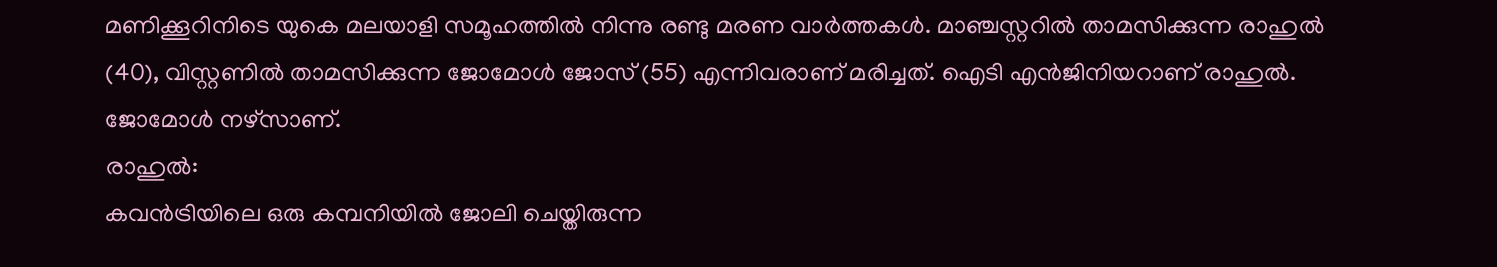മണിക്കൂറിനിടെ യുകെ മലയാളി സമൂഹത്തില്‍ നിന്നു രണ്ടു മരണ വാര്‍ത്തകള്‍. മാഞ്ചസ്റ്ററില്‍ താമസിക്കുന്ന രാഹുല്‍ (40), വിസ്റ്റണില്‍ താമസിക്കുന്ന ജോമോള്‍ ജോസ് (55) എന്നിവരാണ് മരിച്ചത്. ഐടി എന്‍ജിനിയറാണ് രാഹുല്‍. ജോമോള്‍ നഴ്‌സാണ്.
രാഹുല്‍:
കവന്‍ട്രിയിലെ ഒരു കമ്പനിയില്‍ ജോലി ചെയ്തിരുന്ന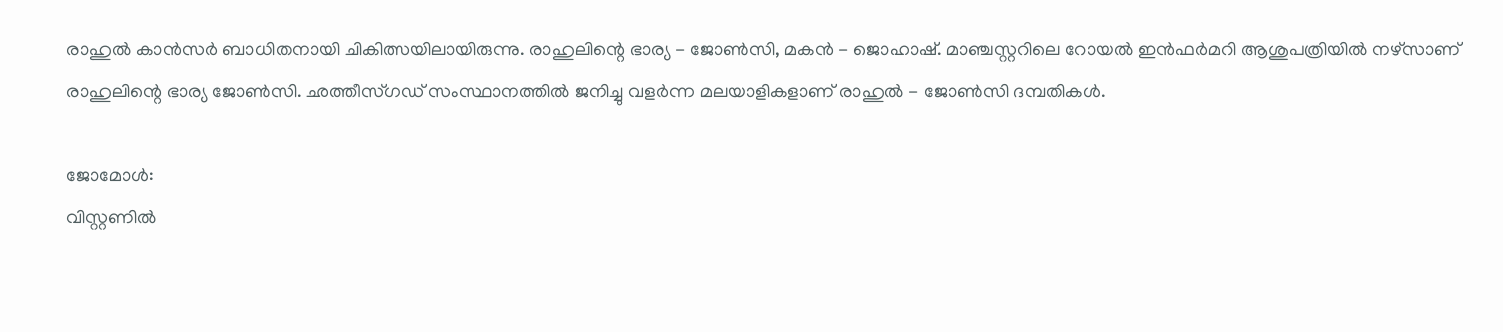രാഹുല്‍ കാന്‍സര്‍ ബാധിതനായി ചികിത്സയിലായിരുന്നു. രാഹുലിന്റെ ഭാര്യ - ജോണ്‍സി, മകന്‍ - ജൊഹാഷ്. മാഞ്ചസ്റ്ററിലെ റോയല്‍ ഇന്‍ഫര്‍മറി ആശുപത്രിയില്‍ നഴ്‌സാണ് രാഹുലിന്റെ ഭാര്യ ജോണ്‍സി. ഛത്തീസ്ഗഡ് സംസ്ഥാനത്തില്‍ ജനിച്ചു വളര്‍ന്ന മലയാളികളാണ് രാഹുല്‍ - ജോണ്‍സി ദമ്പതികള്‍.

ജോമോള്‍:
വിസ്റ്റണില്‍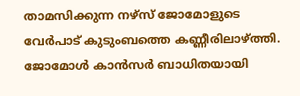താമസിക്കുന്ന നഴ്‌സ് ജോമോളുടെ വേര്‍പാട് കുടുംബത്തെ കണ്ണീരിലാഴ്ത്തി. ജോമോള്‍ കാന്‍സര്‍ ബാധിതയായി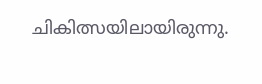ചികിത്സയിലായിരുന്നു.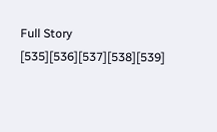Full Story
[535][536][537][538][539]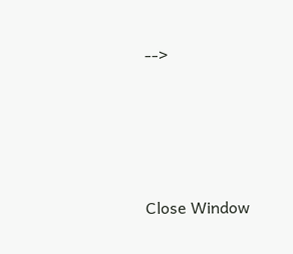-->





Close Window